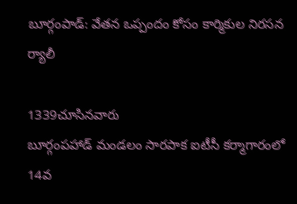బూర్గంపాడ్: వేతన ఒప్పందం కోసం కార్మికుల నిరసన ర్యాలీ

1339చూసినవారు
బూర్గంపహాడ్ మండలం సారపాక ఐటీసీ కర్మాగారంలో 14వ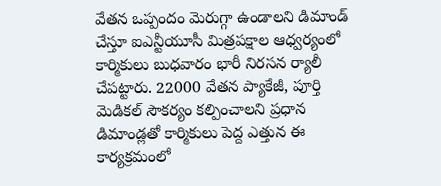వేతన ఒప్పందం మెరుగ్గా ఉండాలని డిమాండ్ చేస్తూ ఐఎన్టీయూసీ మిత్రపక్షాల ఆధ్వర్యంలో కార్మికులు బుధవారం భారీ నిరసన ర్యాలీ చేపట్టారు. 22000 వేతన ప్యాకేజీ, పూర్తి మెడికల్ సౌకర్యం కల్పించాలని ప్రధాన డిమాండ్లతో కార్మికులు పెద్ద ఎత్తున ఈ కార్యక్రమంలో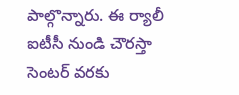పాల్గొన్నారు. ఈ ర్యాలీ ఐటీసీ నుండి చౌరస్తా సెంటర్ వరకు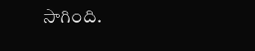సాగింది.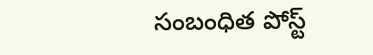సంబంధిత పోస్ట్